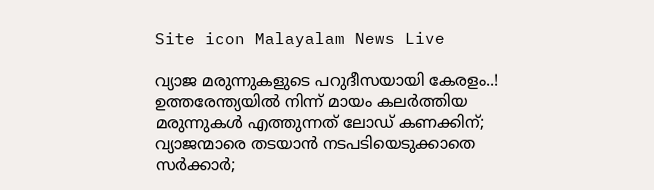Site icon Malayalam News Live

വ്യാജ മരുന്നുകളുടെ പറുദീസയായി കേരളം..! ഉത്തരേന്ത്യയില്‍ നിന്ന് മായം കലർത്തിയ മരുന്നുകള്‍ എത്തുന്നത് ലോഡ് കണക്കിന്; വ്യാജന്മാരെ തടയാൻ നടപടിയെടുക്കാതെ സർക്കാർ;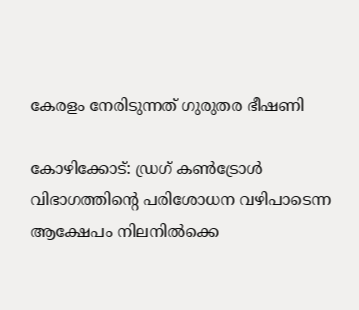കേരളം നേരിടുന്നത് ഗുരുതര ഭീഷണി

കോഴിക്കോട്: ഡ്രഗ് കണ്‍ട്രോള്‍ വിഭാഗത്തിന്റെ പരിശോധന വഴിപാടെന്ന ആക്ഷേപം നിലനില്‍ക്കെ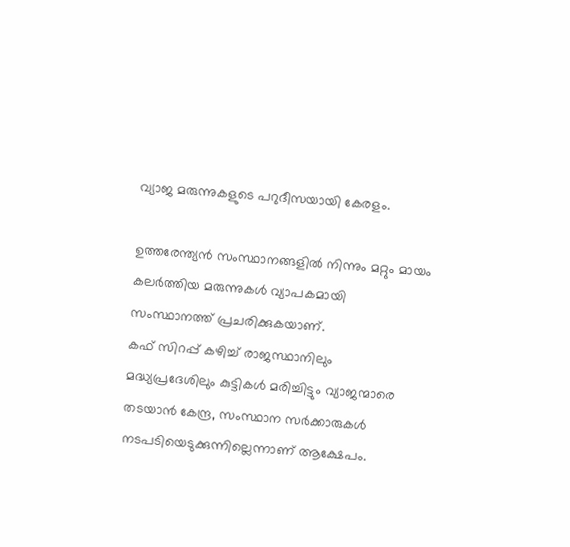വ്യാജ മരുന്നുകളുടെ പറുദീസയായി കേരളം.

ഉത്തരേന്ത്യൻ സംസ്ഥാനങ്ങളില്‍ നിന്നും മറ്റും മായം കലർത്തിയ മരുന്നുകള്‍ വ്യാപകമായി സംസ്ഥാനത്ത് പ്രചരിക്കുകയാണ്.
കഫ് സിറപ്പ് കഴിച്ച്‌ രാജസ്ഥാനിലും മദ്ധ്യപ്രദേശിലും കുട്ടികള്‍ മരിച്ചിട്ടും വ്യാജന്മാരെ തടയാൻ കേന്ദ്ര, സംസ്ഥാന സർക്കാരുകള്‍ നടപടിയെടുക്കുന്നില്ലെന്നാണ് ആക്ഷേപം.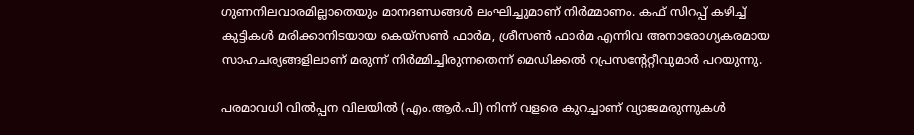ഗുണനിലവാരമില്ലാതെയും മാനദണ്ഡങ്ങള്‍ ലംഘിച്ചുമാണ് നിർമ്മാണം. കഫ് സിറപ്പ് കഴിച്ച്‌ കുട്ടികള്‍ മരിക്കാനിടയായ കെയ്സണ്‍ ഫാർമ, ശ്രീസണ്‍ ഫാർമ എന്നിവ അനാരോഗ്യകരമായ സാഹചര്യങ്ങളിലാണ് മരുന്ന് നിർമ്മിച്ചിരുന്നതെന്ന് മെഡിക്കല്‍ റപ്രസന്റേറ്റീവുമാർ പറയുന്നു.

പരമാവധി വില്‍പ്പന വിലയില്‍ (എം.ആർ.പി) നിന്ന് വളരെ കുറച്ചാണ് വ്യാജമരുന്നുകള്‍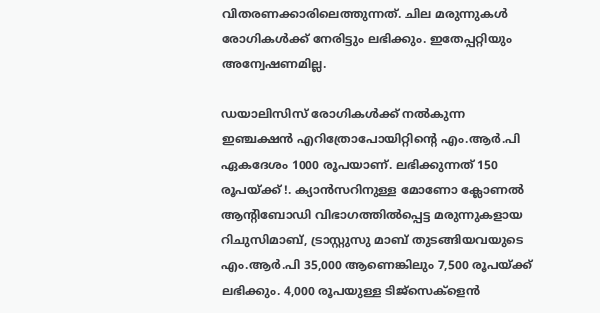വിതരണക്കാരിലെത്തുന്നത്. ചില മരുന്നുകള്‍ രോഗികള്‍ക്ക് നേരിട്ടും ലഭിക്കും. ഇതേപ്പറ്റിയും അന്വേഷണമില്ല.

ഡയാലിസിസ് രോഗികള്‍ക്ക് നല്‍കുന്ന ഇഞ്ചക്ഷൻ എറിത്രോപോയിറ്റിന്റെ എം.ആർ.പി ഏകദേശം 1000 രൂപയാണ്. ലഭിക്കുന്നത് 150 രൂപയ്ക്ക് !. ക്യാൻസറിനുള്ള മോണോ ക്ലോണല്‍ ആന്റിബോഡി വിഭാഗത്തില്‍പ്പെട്ട മരുന്നുകളായ റിചുസിമാബ്, ട്രാസ്റ്റുസു മാബ് തുടങ്ങിയവയുടെ എം.ആർ.പി 35,000 ആണെങ്കിലും 7,500 രൂപയ്ക്ക് ലഭിക്കും. 4,000 രൂപയുള്ള ടിജ്സെക്ളെൻ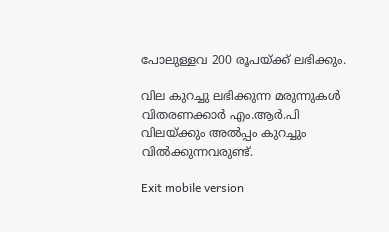പോലുള്ളവ 200 രൂപയ്ക്ക് ലഭിക്കും.

വില കുറച്ചു ലഭിക്കുന്ന മരുന്നുകള്‍ വിതരണക്കാർ എം.ആർ.പി വിലയ്ക്കും അല്‍പ്പം കുറച്ചും വില്‍ക്കുന്നവരുണ്ട്.

Exit mobile version